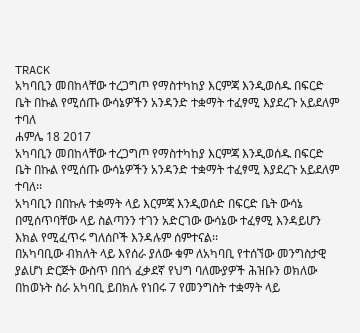TRACK
አካባቢን መበከላቸው ተረጋግጦ የማስተካከያ እርምጃ እንዲወሰዱ በፍርድ ቤት በኩል የሚሰጡ ውሳኔዎችን አንዳንድ ተቋማት ተፈፃሚ እያደረጉ አይደለም ተባለ
ሐምሌ 18 2017
አካባቢን መበከላቸው ተረጋግጦ የማስተካከያ እርምጃ እንዲወሰዱ በፍርድ ቤት በኩል የሚሰጡ ውሳኔዎችን አንዳንድ ተቋማት ተፈፃሚ እያደረጉ አይደለም ተባለ፡፡
አካባቢን በበኩሉ ተቋማት ላይ እርምጃ እንዲወሰድ በፍርድ ቤት ውሳኔ በሚሰጥባቸው ላይ ስልጣንን ተገን አድርገው ውሳኔው ተፈፃሚ እንዳይሆን እክል የሚፈጥሩ ግለሰቦች እንዳሉም ሰምተናል፡፡
በአካባቢው ብክለት ላይ እየሰራ ያለው ቁም ለአካባቢ የተሰኘው መንግስታዊ ያልሆነ ድርጅት ውስጥ በበጎ ፈቃደኛ የህግ ባለሙያዎች ሕዝቡን ወክለው በከወኑት ስራ አካባቢ ይበክሉ የነበሩ 7 የመንግስት ተቋማት ላይ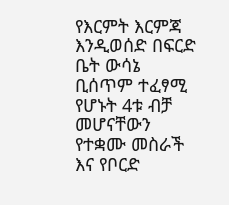የእርምት እርምጃ እንዲወሰድ በፍርድ ቤት ውሳኔ ቢሰጥም ተፈፃሚ የሆኑት 4ቱ ብቻ መሆናቸውን የተቋሙ መስራች እና የቦርድ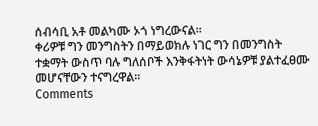ሰብሳቢ አቶ መልካሙ ኦጎ ነግረውናል፡፡
ቀሪዎቹ ግን መንግስትን በማይወክሉ ነገር ግን በመንግስት ተቋማት ውስጥ ባሉ ግለሰቦች እንቅፋትነት ውሳኔዎቹ ያልተፈፀሙ መሆናቸውን ተናግረዋል፡፡
Comments